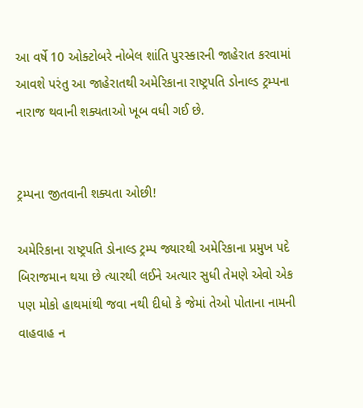આ વર્ષે 10 ઓક્ટોબરે નોબેલ શાંતિ પુરસ્કારની જાહેરાત કરવામાં આવશે પરંતુ આ જાહેરાતથી અમેરિકાના રાષ્ટ્રપતિ ડોનાલ્ડ ટ્રમ્પના નારાજ થવાની શક્યતાઓ ખૂબ વધી ગઈ છે.


ટ્રમ્પના જીતવાની શક્યતા ઓછી!

અમેરિકાના રાષ્ટ્રપતિ ડોનાલ્ડ ટ્રમ્પ જ્યારથી અમેરિકાના પ્રમુખ પદે બિરાજમાન થયા છે ત્યારથી લઈને અત્યાર સુધી તેમણે એવો એક પણ મોકો હાથમાંથી જવા નથી દીધો કે જેમાં તેઓ પોતાના નામની વાહવાહ ન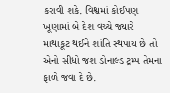કરાવી શકે. વિશ્વમાં કોઈપણ ખૂણામાં બે દેશ વચ્ચે જ્યારે માથાકૂટ થઈને શાંતિ સ્થપાય છે તો એનો સીધો જશ ડોનાલ્ડ ટ્રમ્પ તેમના ફાળે જવા દે છે.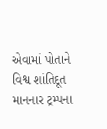એવામાં પોતાને વિશ્વ શાંતિદૂત માનનાર ટ્રમ્પના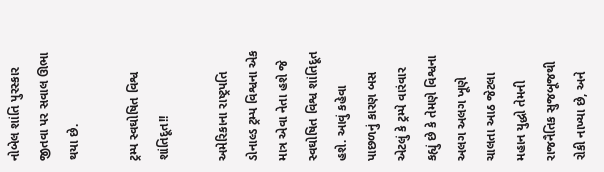નોબેલ શાંતિ પુરસ્કાર જીતવા પર સવાલ ઊભા થયા છે.

ટ્રમ્પ સ્વઘોષિત વિશ્વ શાંતિદૂત!!

અમેરિકાના રાષ્ટ્રપતિ ડોનાલ્ડ ટ્રમ્પ વિશ્વના એક માત્ર એવા નેતા હશે જે સ્વઘોષિત વિશ્વ શાંતિદૂત હશે. આવું કહેવા પાછળનું કારણ બસ એટલું કે ટ્રમ્પે વારંવાર કહ્યું છે કે તેમણે વિશ્વના અલગ અલગ ખૂણે ચાલતા આઠ જેટલા મહાન યુદ્ધો તેમની રાજનૈતિક સુજબૂજથી રોકી નાખ્યા છે, અને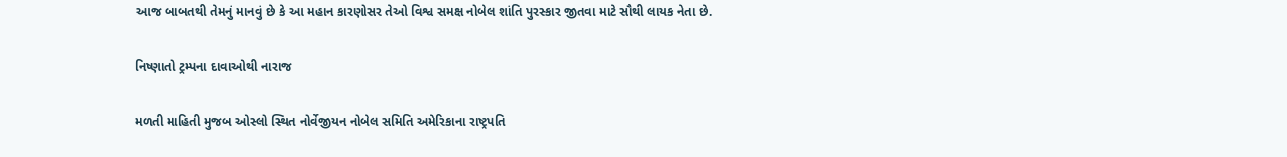આજ બાબતથી તેમનું માનવું છે કે આ મહાન કારણોસર તેઓ વિશ્વ સમક્ષ નોબેલ શાંતિ પુરસ્કાર જીતવા માટે સૌથી લાયક નેતા છે.

નિષ્ણાતો ટ્રમ્પના દાવાઓથી નારાજ

મળતી માહિતી મુજબ ઓસ્લો સ્થિત નોર્વેજીયન નોબેલ સમિતિ અમેરિકાના રાષ્ટ્રપતિ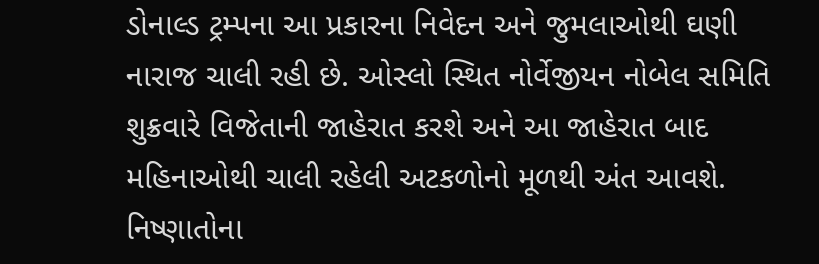ડોનાલ્ડ ટ્રમ્પના આ પ્રકારના નિવેદન અને જુમલાઓથી ઘણી નારાજ ચાલી રહી છે. ઓસ્લો સ્થિત નોર્વેજીયન નોબેલ સમિતિ શુક્રવારે વિજેતાની જાહેરાત કરશે અને આ જાહેરાત બાદ મહિનાઓથી ચાલી રહેલી અટકળોનો મૂળથી અંત આવશે. નિષ્ણાતોના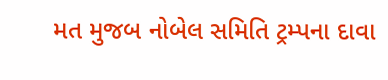મત મુજબ નોબેલ સમિતિ ટ્રમ્પના દાવા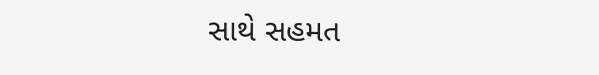સાથે સહમત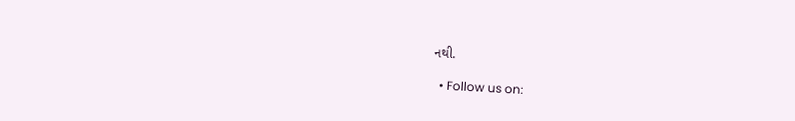નથી.

  • Follow us on: